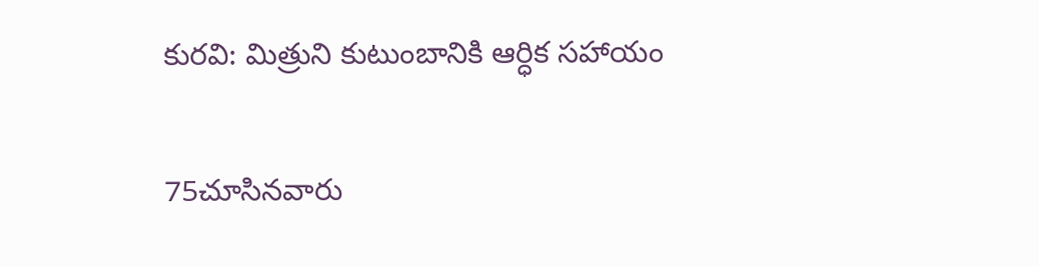కురవి: మిత్రుని కుటుంబానికి ఆర్ధిక సహాయం

75చూసినవారు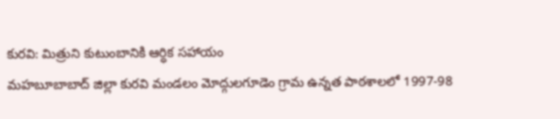కురవి: మిత్రుని కుటుంబానికి ఆర్ధిక సహాయం
మహబూబాబాద్ జిల్లా కురవి మండలం మోద్గులగూడెం గ్రామ ఉన్నత పాఠశాలలో 1997-98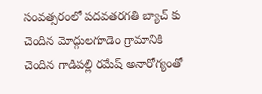సంవత్సరంలో పదవతరగతి బ్యాచ్ కు చెందిన మోద్గులగూడెం గ్రామానికి చెందిన గాడిపల్లి రమేష్ అనారోగ్యంతో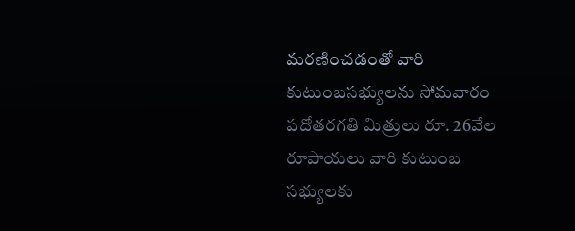మరణించడంతో వారి కుటుంబసభ్యులను సోమవారం పదోతరగతి మిత్రులు రూ. 26వేల రూపాయలు వారి కుటుంబ సభ్యులకు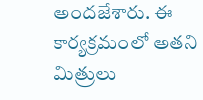అందజేశారు. ఈ కార్యక్రమంలో అతని మిత్రులు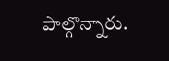పాల్గొన్నారు.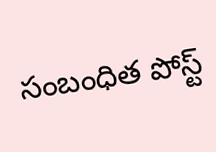సంబంధిత పోస్ట్